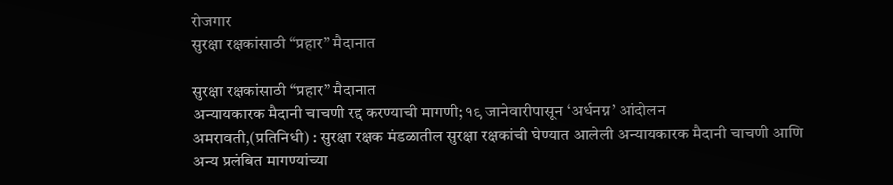रोजगार
सुरक्षा रक्षकांसाठी “प्रहार” मैदानात

सुरक्षा रक्षकांसाठी “प्रहार” मैदानात
अन्यायकारक मैदानी चाचणी रद्द करण्याची मागणी; १९ जानेवारीपासून ‘अर्धनग्न’ आंदोलन
अमरावती,(प्रतिनिधी) : सुरक्षा रक्षक मंडळातील सुरक्षा रक्षकांची घेण्यात आलेली अन्यायकारक मैदानी चाचणी आणि अन्य प्रलंबित मागण्यांच्या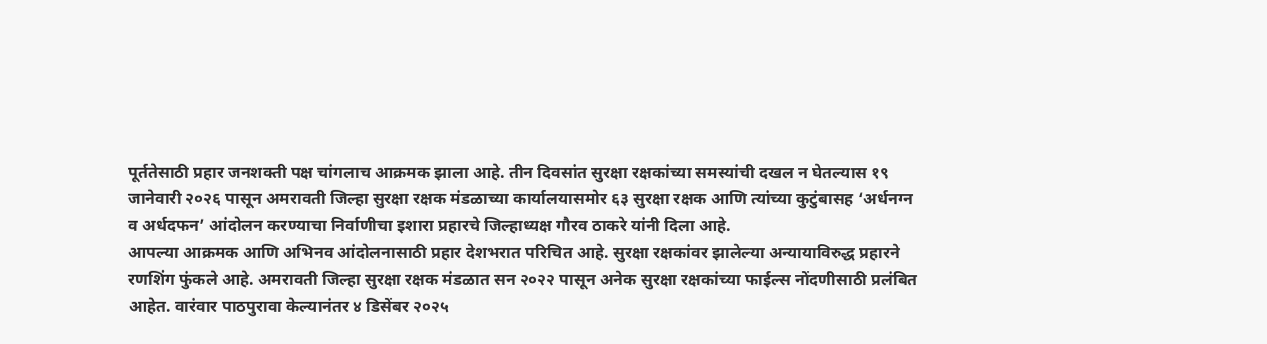पूर्ततेसाठी प्रहार जनशक्ती पक्ष चांगलाच आक्रमक झाला आहे. तीन दिवसांत सुरक्षा रक्षकांच्या समस्यांची दखल न घेतल्यास १९ जानेवारी २०२६ पासून अमरावती जिल्हा सुरक्षा रक्षक मंडळाच्या कार्यालयासमोर ६३ सुरक्षा रक्षक आणि त्यांच्या कुटुंबासह ‘अर्धनग्न व अर्धदफन’ आंदोलन करण्याचा निर्वाणीचा इशारा प्रहारचे जिल्हाध्यक्ष गौरव ठाकरे यांनी दिला आहे.
आपल्या आक्रमक आणि अभिनव आंदोलनासाठी प्रहार देशभरात परिचित आहे. सुरक्षा रक्षकांवर झालेल्या अन्यायाविरुद्ध प्रहारने रणशिंग फुंकले आहे. अमरावती जिल्हा सुरक्षा रक्षक मंडळात सन २०२२ पासून अनेक सुरक्षा रक्षकांच्या फाईल्स नोंदणीसाठी प्रलंबित आहेत. वारंवार पाठपुरावा केल्यानंतर ४ डिसेंबर २०२५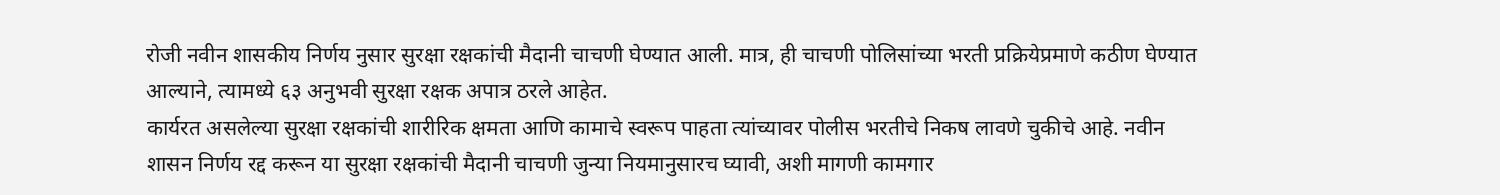रोजी नवीन शासकीय निर्णय नुसार सुरक्षा रक्षकांची मैदानी चाचणी घेण्यात आली. मात्र, ही चाचणी पोलिसांच्या भरती प्रक्रियेप्रमाणे कठीण घेण्यात आल्याने, त्यामध्ये ६३ अनुभवी सुरक्षा रक्षक अपात्र ठरले आहेत.
कार्यरत असलेल्या सुरक्षा रक्षकांची शारीरिक क्षमता आणि कामाचे स्वरूप पाहता त्यांच्यावर पोलीस भरतीचे निकष लावणे चुकीचे आहे. नवीन शासन निर्णय रद्द करून या सुरक्षा रक्षकांची मैदानी चाचणी जुन्या नियमानुसारच घ्यावी, अशी मागणी कामगार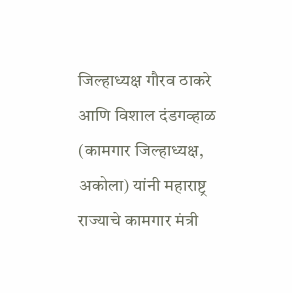जिल्हाध्यक्ष गौरव ठाकरे आणि विशाल दंडगव्हाळ (कामगार जिल्हाध्यक्ष, अकोला) यांनी महाराष्ट्र राज्याचे कामगार मंत्री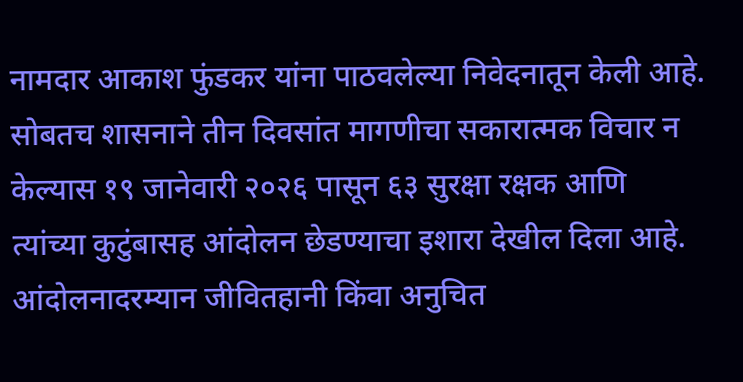नामदार आकाश फुंडकर यांना पाठवलेल्या निवेदनातून केली आहे. सोबतच शासनाने तीन दिवसांत मागणीचा सकारात्मक विचार न केल्यास १९ जानेवारी २०२६ पासून ६३ सुरक्षा रक्षक आणि त्यांच्या कुटुंबासह आंदोलन छेडण्याचा इशारा देखील दिला आहे. आंदोलनादरम्यान जीवितहानी किंवा अनुचित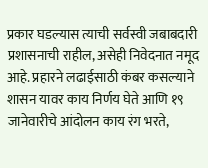प्रकार घडल्यास त्याची सर्वस्वी जबाबदारी प्रशासनाची राहील, असेही निवेदनात नमूद आहे. प्रहारने लढाईसाठी कंबर कसल्याने शासन यावर काय निर्णय घेते आणि १९ जानेवारीचे आंदोलन काय रंग भरते,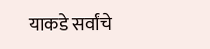याकडे सर्वांचे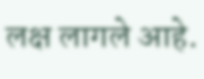लक्ष लागले आहे.